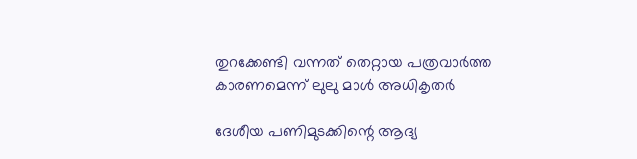തുറക്കേണ്ടി വന്നത് തെറ്റായ പത്രവാര്‍ത്ത കാരണമെന്ന് ലുലു മാള്‍ അധികൃതര്‍

ദേശീയ പണിമുടക്കിന്റെ ആദ്യ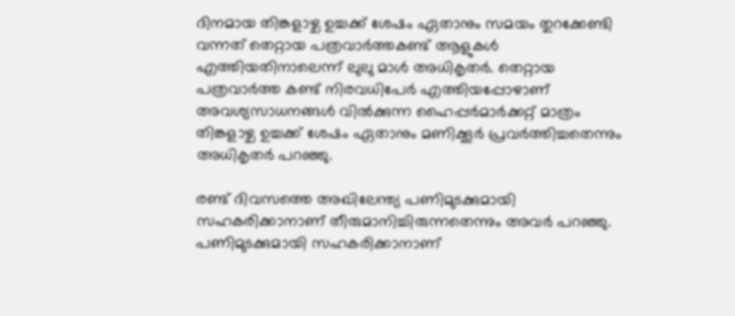ദിനമായ തിങ്കളാഴ്ച ഉച്ചക്ക് ശേഷം ഏതാനും സമയം തുറക്കേണ്ടി വന്നത് തെറ്റായ പത്രവാര്‍ത്തകണ്ട് ആളുകള്‍ എത്തിയതിനാലെന്ന് ലുലു മാള്‍ അധികൃതര്‍. തെറ്റായ പത്രവാര്‍ത്ത കണ്ട് നിരവധിപേര്‍ എത്തിയപ്പോഴാണ് അവശ്യസാധനങ്ങള്‍ വില്‍ക്കുന്ന ഹൈപ്പര്‍മാര്‍ക്കറ്റ് മാത്രം തിങ്കളാഴ്ച ഉച്ചക്ക് ശേഷം ഏതാനും മണിക്കൂര്‍ പ്രവര്‍ത്തിച്ചതെന്നും അധികൃതര്‍ പറഞ്ഞു.

രണ്ട് ദിവസത്തെ അഖിലേന്ത്യ പണിമുടക്കുമായി സഹകരിക്കാനാണ് തീരുമാനിച്ചിരുന്നതെന്നും അവര്‍ പറഞ്ഞു. പണിമുടക്കുമായി സഹകരിക്കാനാണ്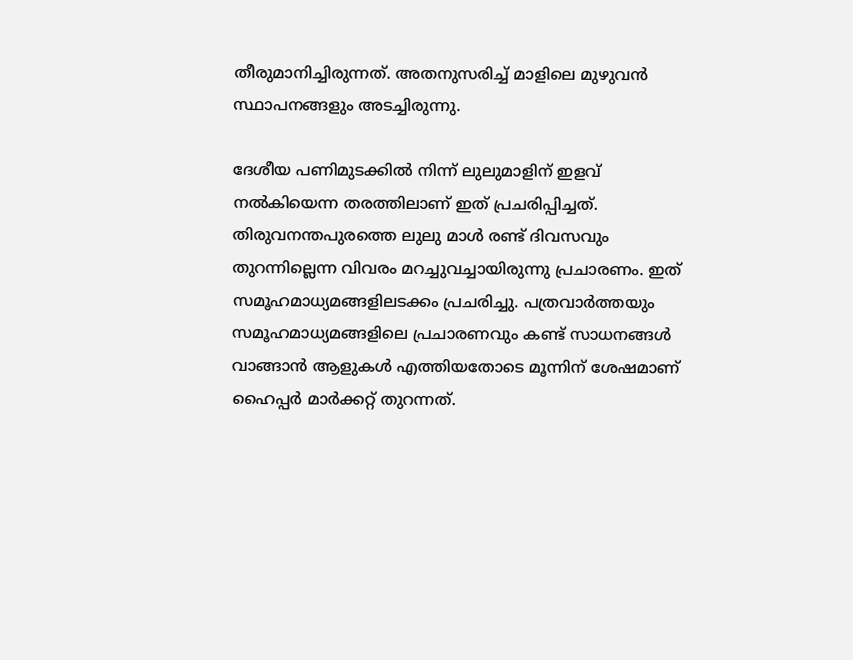തീരുമാനിച്ചിരുന്നത്. അതനുസരിച്ച് മാളിലെ മുഴുവന്‍ സ്ഥാപനങ്ങളും അടച്ചിരുന്നു.

ദേശീയ പണിമുടക്കില്‍ നിന്ന് ലുലുമാളിന് ഇളവ് നല്‍കിയെന്ന തരത്തിലാണ് ഇത് പ്രചരിപ്പിച്ചത്. തിരുവനന്തപുരത്തെ ലുലു മാള്‍ രണ്ട് ദിവസവും തുറന്നില്ലെന്ന വിവരം മറച്ചുവച്ചായിരുന്നു പ്രചാരണം. ഇത് സമൂഹമാധ്യമങ്ങളിലടക്കം പ്രചരിച്ചു. പത്രവാര്‍ത്തയും സമൂഹമാധ്യമങ്ങളിലെ പ്രചാരണവും കണ്ട് സാധനങ്ങള്‍ വാങ്ങാന്‍ ആളുകള്‍ എത്തിയതോടെ മൂന്നിന് ശേഷമാണ് ഹൈപ്പര്‍ മാര്‍ക്കറ്റ് തുറന്നത്.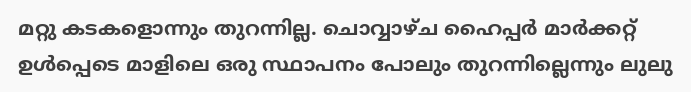മറ്റു കടകളൊന്നും തുറന്നില്ല. ചൊവ്വാഴ്ച ഹൈപ്പര്‍ മാര്‍ക്കറ്റ് ഉള്‍പ്പെടെ മാളിലെ ഒരു സ്ഥാപനം പോലും തുറന്നില്ലെന്നും ലുലു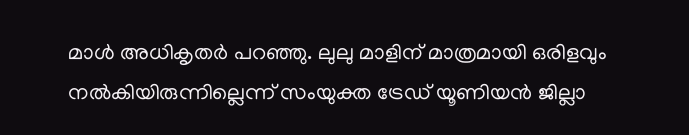മാള്‍ അധികൃതര്‍ പറഞ്ഞു. ലുലു മാളിന് മാത്രമായി ഒരിളവും നല്‍കിയിരുന്നില്ലെന്ന് സംയുക്ത ട്രേഡ് യൂണിയന്‍ ജില്ലാ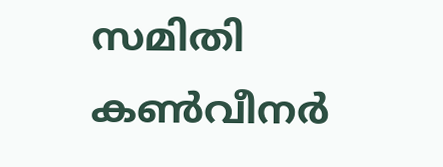സമിതി കണ്‍വീനര്‍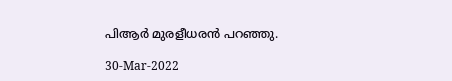പിആര്‍ മുരളീധരന്‍ പറഞ്ഞു.

30-Mar-2022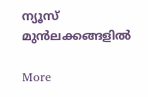ന്യൂസ് മുന്‍ലക്കങ്ങളില്‍

More